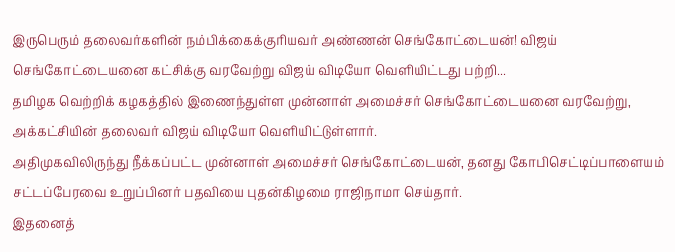இருபெரும் தலைவர்களின் நம்பிக்கைக்குரியவர் அண்ணன் செங்கோட்டையன்! விஜய்
செங்கோட்டையனை கட்சிக்கு வரவேற்று விஜய் விடியோ வெளியிட்டது பற்றி...
தமிழக வெற்றிக் கழகத்தில் இணைந்துள்ள முன்னாள் அமைச்சர் செங்கோட்டையனை வரவேற்று, அக்கட்சியின் தலைவர் விஜய் விடியோ வெளியிட்டுள்ளார்.
அதிமுகவிலிருந்து நீக்கப்பட்ட முன்னாள் அமைச்சர் செங்கோட்டையன், தனது கோபிசெட்டிப்பாளையம் சட்டப்பேரவை உறுப்பினர் பதவியை புதன்கிழமை ராஜிநாமா செய்தார்.
இதனைத்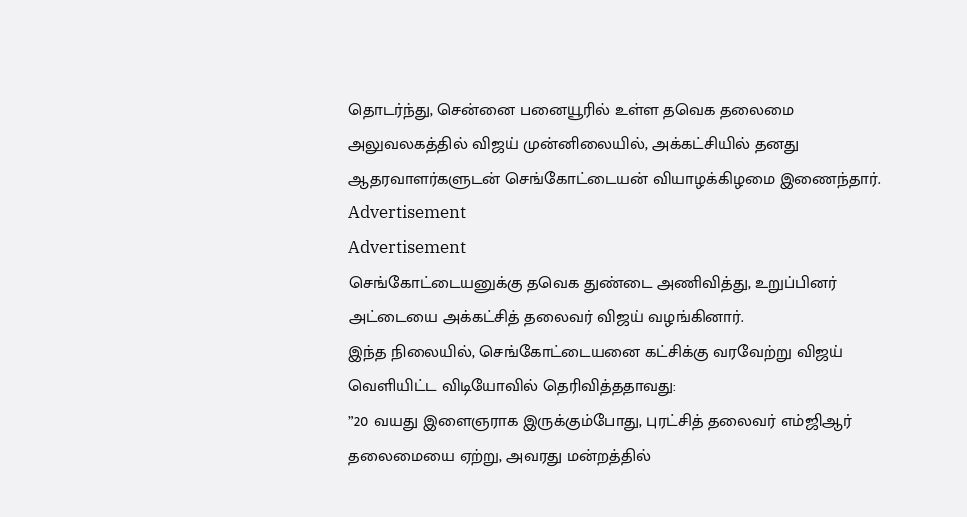தொடர்ந்து, சென்னை பனையூரில் உள்ள தவெக தலைமை அலுவலகத்தில் விஜய் முன்னிலையில், அக்கட்சியில் தனது ஆதரவாளர்களுடன் செங்கோட்டையன் வியாழக்கிழமை இணைந்தார்.
Advertisement
Advertisement
செங்கோட்டையனுக்கு தவெக துண்டை அணிவித்து, உறுப்பினர் அட்டையை அக்கட்சித் தலைவர் விஜய் வழங்கினார்.
இந்த நிலையில், செங்கோட்டையனை கட்சிக்கு வரவேற்று விஜய் வெளியிட்ட விடியோவில் தெரிவித்ததாவது:
”20 வயது இளைஞராக இருக்கும்போது, புரட்சித் தலைவர் எம்ஜிஆர் தலைமையை ஏற்று, அவரது மன்றத்தில்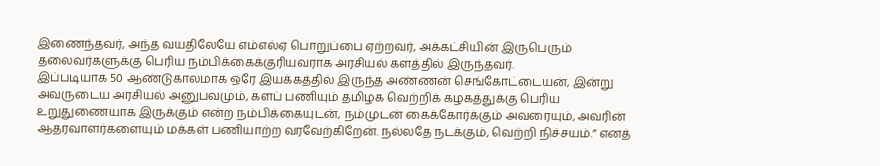இணைந்தவர், அந்த வயதிலேயே எம்எல்ஏ பொறுப்பை ஏற்றவர், அக்கட்சியின் இருபெரும் தலைவர்களுக்கு பெரிய நம்பிக்கைக்குரியவராக அரசியல் களத்தில் இருந்தவர்.
இப்படியாக 50 ஆண்டுகாலமாக ஒரே இயக்கத்தில் இருந்த அண்ணன் செங்கோட்டையன், இன்று அவருடைய அரசியல் அனுபவமும், களப் பணியும் தமிழக வெற்றிக் கழகத்துக்கு பெரிய உறுதுணையாக இருக்கும் என்ற நம்பிக்கையுடன், நம்முடன் கைக்கோர்க்கும் அவரையும், அவரின் ஆதரவாளர்களையும் மக்கள் பணியாற்ற வரவேற்கிறேன். நல்லதே நடக்கும், வெற்றி நிச்சயம்.” எனத்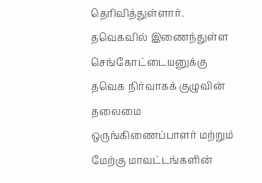தெரிவித்துள்ளார்.
தவெகவில் இணைந்துள்ள செங்கோட்டையனுக்கு தவெக நிர்வாகக் குழுவின் தலைமை ஒருங்கிணைப்பாளர் மற்றும் மேற்கு மாவட்டங்களின்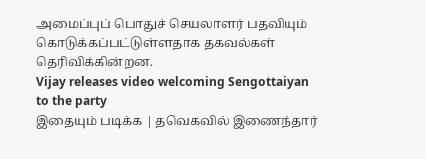அமைப்புப் பொதுச் செயலாளர் பதவியும் கொடுக்கப்பட்டுள்ளதாக தகவல்கள் தெரிவிக்கின்றன.
Vijay releases video welcoming Sengottaiyan to the party
இதையும் படிக்க | தவெகவில் இணைந்தார்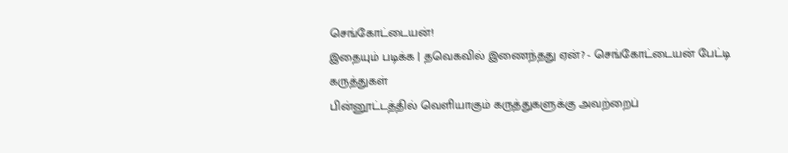செங்கோட்டையன்!
இதையும் படிக்க | தவெகவில் இணைந்தது ஏன்? - செங்கோட்டையன் பேட்டி
கருத்துகள்
பின்னூட்டத்தில் வெளியாகும் கருத்துகளுக்கு அவற்றைப்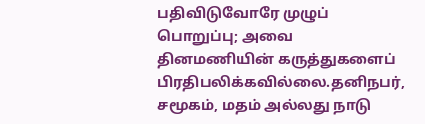பதிவிடுவோரே முழுப் பொறுப்பு; அவை தினமணியின் கருத்துகளைப் பிரதிபலிக்கவில்லை.தனிநபர், சமூகம், மதம் அல்லது நாடு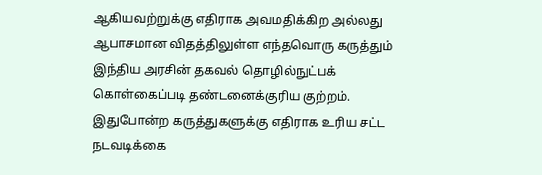ஆகியவற்றுக்கு எதிராக அவமதிக்கிற அல்லது ஆபாசமான விதத்திலுள்ள எந்தவொரு கருத்தும் இந்திய அரசின் தகவல் தொழில்நுட்பக் கொள்கைப்படி தண்டனைக்குரிய குற்றம். இதுபோன்ற கருத்துகளுக்கு எதிராக உரிய சட்ட நடவடிக்கை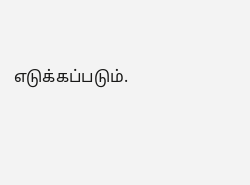எடுக்கப்படும்.